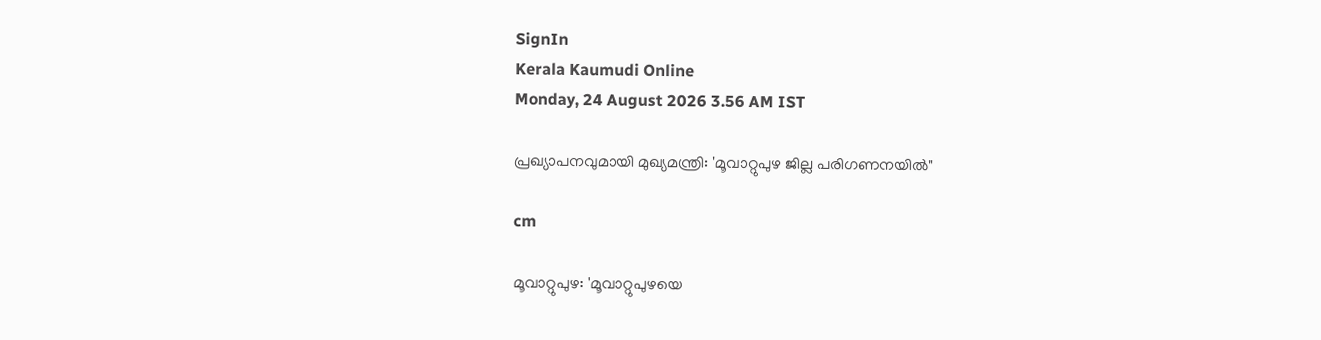SignIn
Kerala Kaumudi Online
Monday, 24 August 2026 3.56 AM IST

പ്രഖ്യാപനവുമായി മുഖ്യമന്ത്രി: 'മൂവാറ്റുപുഴ ജില്ല പരിഗണനയിൽ"

cm

മൂവാറ്റുപുഴ: 'മൂവാറ്റുപുഴയെ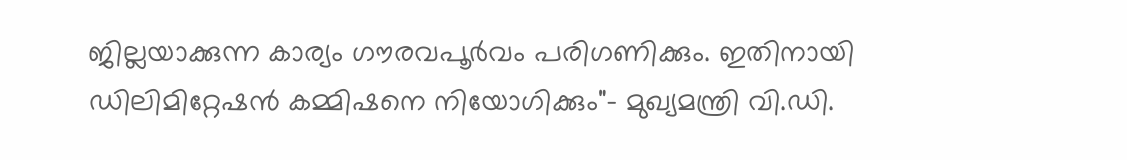ജില്ലയാക്കുന്ന കാര്യം ഗൗരവപൂർവം പരിഗണിക്കും. ഇതിനായി ഡിലിമിറ്റേഷൻ കമ്മിഷനെ നിയോഗിക്കും"- മുഖ്യമന്ത്രി വി.ഡി.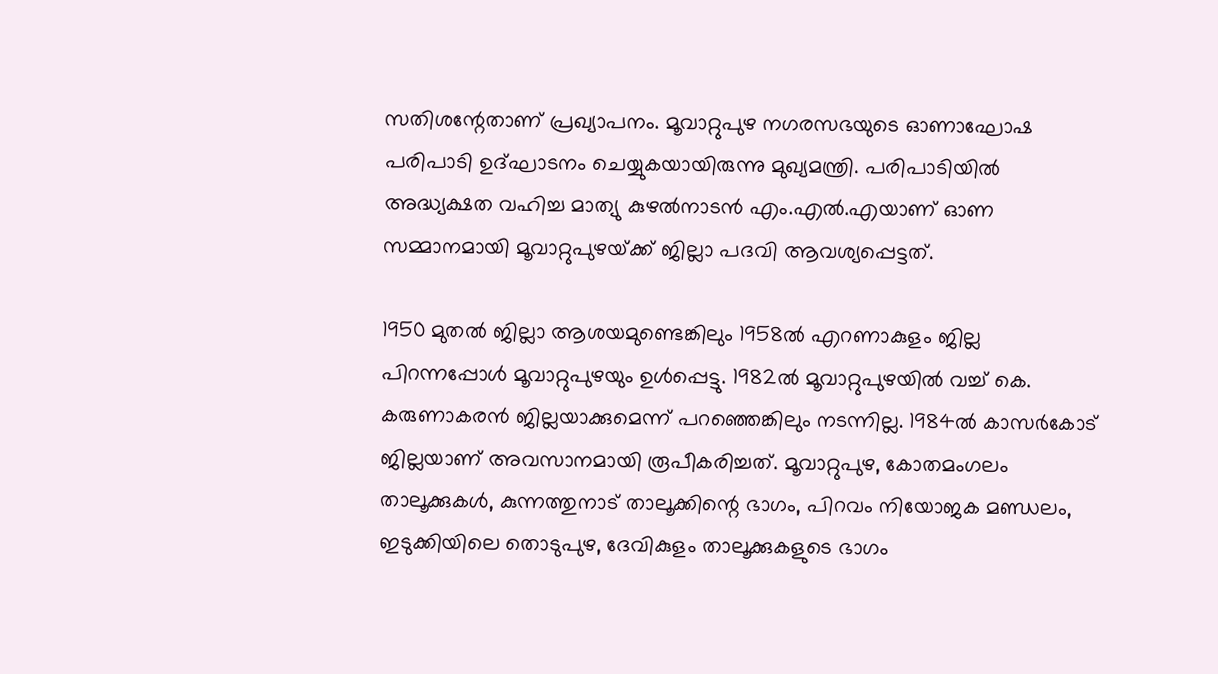സതിശന്റേതാണ് പ്രഖ്യാപനം. മൂവാറ്റുപുഴ നഗരസഭയുടെ ഓണാഘോഷ പരിപാടി ഉദ്ഘാടനം ചെയ്യുകയായിരുന്നു മുഖ്യമന്ത്രി. പരിപാടിയിൽ അദ്ധ്യക്ഷത വഹിച്ച മാത്യു കുഴൽനാടൻ എം.എൽ.എയാണ് ഓണ സമ്മാനമായി മൂവാറ്റുപുഴയ്‌ക്ക് ജില്ലാ പദവി ആവശ്യപ്പെട്ടത്.

1950 മുതൽ ജില്ലാ ആശയമുണ്ടെങ്കിലും 1958ൽ എറണാകുളം‌ ജില്ല പിറന്നപ്പോൾ മൂവാറ്റുപുഴയും ഉൾപ്പെട്ടു. 1982ൽ മൂവാറ്റുപുഴയിൽ വച്ച് കെ. കരുണാകരൻ ജില്ലയാക്കുമെന്ന് പറഞ്ഞെങ്കിലും നടന്നില്ല. 1984ൽ കാസർകോട് ജില്ലയാണ് അവസാനമായി രൂപീകരിച്ചത്. മൂവാറ്റുപുഴ, കോതമംഗലം താലൂക്കുകൾ, കുന്നത്തുനാട് താലൂക്കിന്റെ ഭാഗം, പിറവം നിയോജക മണ്ഡലം, ഇടുക്കിയിലെ തൊടുപുഴ, ദേവികുളം താലൂക്കുകളുടെ ഭാഗം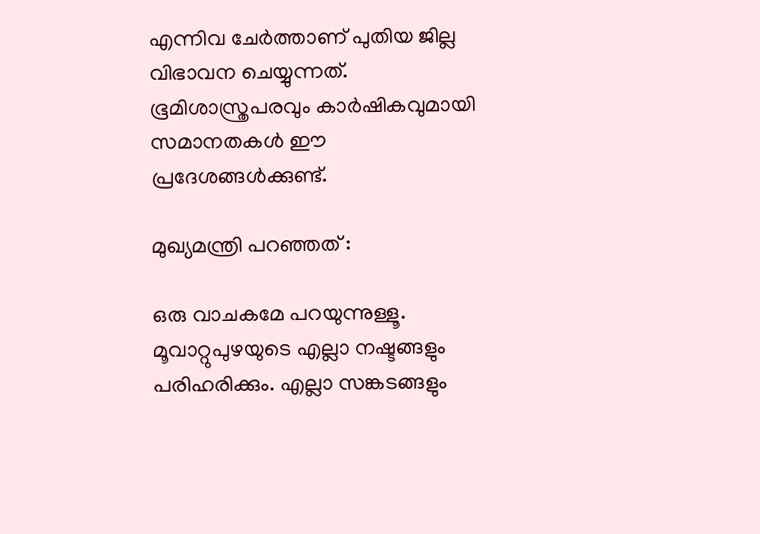എന്നിവ ചേർത്താണ് പുതിയ ജില്ല വിഭാവന ചെയ്യുന്നത്. ഭൂമിശാസ്ത്രപരവും കാർഷികവുമായി സമാനതകൾ ഈ പ്രദേശങ്ങൾക്കുണ്ട്.

മുഖ്യമന്ത്രി പറഞ്ഞത് :

ഒരു വാചകമേ പറയുന്നുള്ളൂ. മൂവാറ്റുപുഴയുടെ എല്ലാ നഷ്ടങ്ങളും പരിഹരിക്കും. എല്ലാ സങ്കടങ്ങളും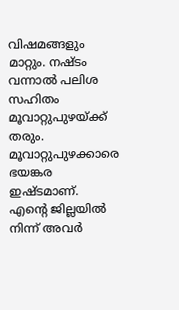വിഷമങ്ങളും മാറ്റും. നഷ്ടം വന്നാൽ പലിശ സഹിതം മൂവാറ്റുപുഴയ്ക്ക് തരും. മൂവാറ്റുപുഴക്കാരെ ഭയങ്കര ഇഷ്ടമാണ്. എന്റെ ജില്ലയിൽ നിന്ന് അവർ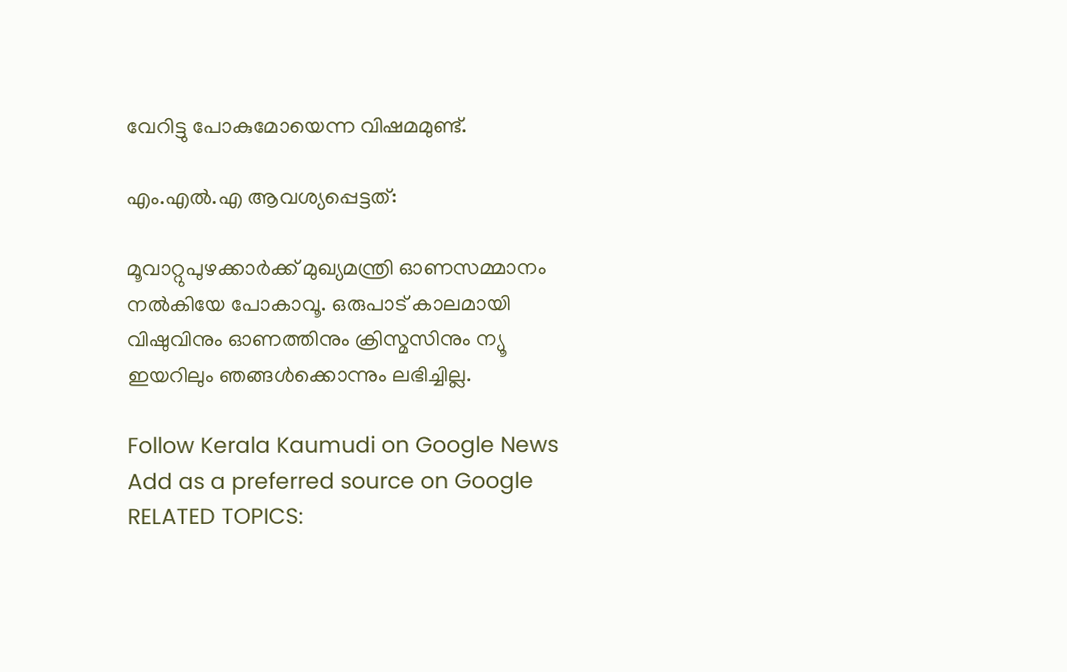വേറിട്ടു പോകുമോയെന്ന വിഷമമുണ്ട്.

എം.എൽ.എ ആവശ്യപ്പെട്ടത്:

മൂവാറ്റുപുഴക്കാർക്ക് മുഖ്യമന്ത്രി ഓണസമ്മാനം നൽകിയേ പോകാവൂ. ഒരുപാട് കാലമായി വിഷുവിനും ഓണത്തിനും ക്രിസ്മസിനും ന്യൂ ഇയറിലും ഞങ്ങൾക്കൊന്നും ലഭിച്ചില്ല.

Follow Kerala Kaumudi on Google News Add as a preferred source on Google
RELATED TOPICS: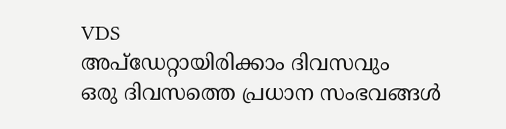VDS
അപ്ഡേറ്റായിരിക്കാം ദിവസവും
ഒരു ദിവസത്തെ പ്രധാന സംഭവങ്ങൾ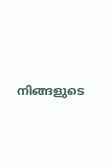നിങ്ങളുടെ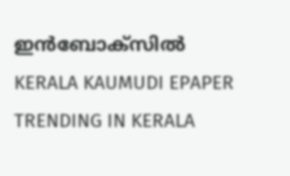ഇൻബോക്സിൽ
KERALA KAUMUDI EPAPER
TRENDING IN KERALA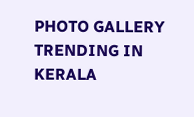PHOTO GALLERY
TRENDING IN KERALA